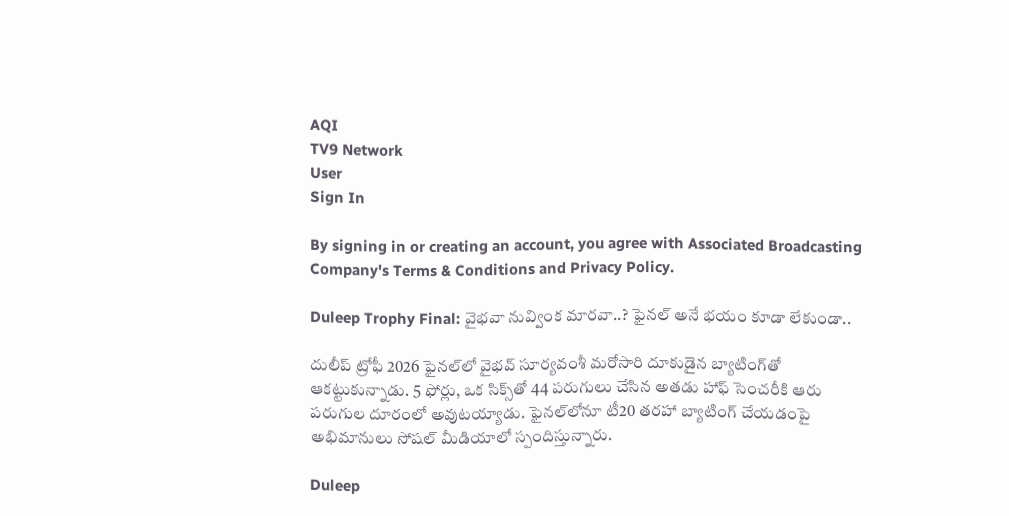AQI
TV9 Network
User
Sign In

By signing in or creating an account, you agree with Associated Broadcasting Company's Terms & Conditions and Privacy Policy.

Duleep Trophy Final: వైభవా నువ్వింక మారవా..? ఫైనల్ అనే భయం కూడా లేకుండా..

దులీప్ ట్రోఫీ 2026 ఫైనల్‌లో వైభవ్ సూర్యవంశీ మరోసారి దూకుడైన బ్యాటింగ్‌తో ఆకట్టుకున్నాడు. 5 ఫోర్లు, ఒక సిక్స్‌తో 44 పరుగులు చేసిన అతడు హాఫ్ సెంచరీకి ఆరు పరుగుల దూరంలో అవుటయ్యాడు. ఫైనల్‌లోనూ టీ20 తరహా బ్యాటింగ్ చేయడంపై అభిమానులు సోషల్ మీడియాలో స్పందిస్తున్నారు.

Duleep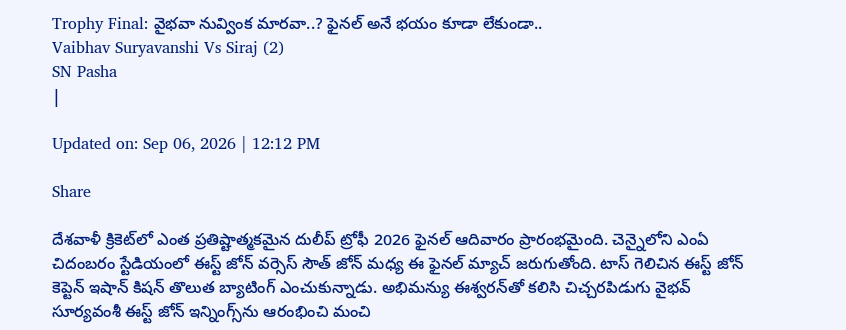Trophy Final: వైభవా నువ్వింక మారవా..? ఫైనల్ అనే భయం కూడా లేకుండా..
Vaibhav Suryavanshi Vs Siraj (2)
SN Pasha
|

Updated on: Sep 06, 2026 | 12:12 PM

Share

దేశవాళీ క్రికెట్‌లో ఎంత ప్రతిష్టాత్మకమైన దులీప్ ట్రోఫీ 2026 ఫైనల్ ఆదివారం ప్రారంభమైంది. చెన్నైలోని ఎంఏ చిదంబరం స్టేడియంలో ఈస్ట్ జోన్ వర్సెస్ సౌత్ జోన్ మధ్య ఈ ఫైనల్ మ్యాచ్ జరుగుతోంది. టాస్ గెలిచిన ఈస్ట్ జోన్ కెప్టెన్ ఇషాన్ కిషన్ తొలుత బ్యాటింగ్ ఎంచుకున్నాడు. అభిమన్యు ఈశ్వరన్‌తో కలిసి చిచ్చరపిడుగు వైభవ్ సూర్యవంశీ ఈస్ట్ జోన్ ఇన్నింగ్స్‌ను ఆరంభించి మంచి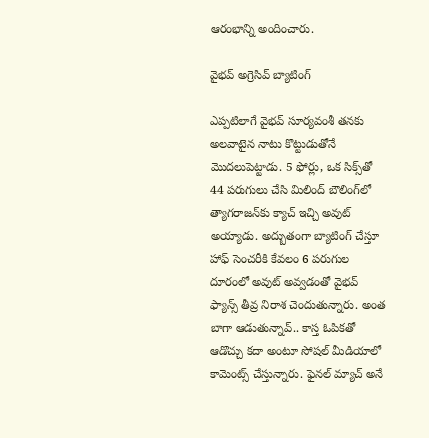ఆరంభాన్ని అందించారు.

వైభవ్ అగ్రెసివ్ బ్యాటింగ్

ఎప్పటిలాగే వైభవ్ సూర్యవంశీ తనకు అలవాటైన నాటు కొట్టుడుతోనే మొదలుపెట్టాడు. 5 ఫోర్లు, ఒక సిక్స్‌తో 44 పరుగులు చేసి మిలింద్ బౌలింగ్‌లో త్యాగరాజన్‌కు క్యాచ్ ఇచ్చి అవుట్ అయ్యాడు. అద్బుతంగా బ్యాటింగ్ చేస్తూ హాఫ్ సెంచరీకి కేవలం 6 పరుగుల దూరంలో అవుట్ అవ్వడంతో వైభవ్ ఫ్యాన్స్ తీవ్ర నిరాశ చెందుతున్నారు. అంత బాగా ఆడుతున్నావ్.. కాస్త ఓపికతో ఆడొచ్చు కదా అంటూ సోషల్ మీడియాలో కామెంట్స్ చేస్తున్నారు. ఫైనల్ మ్యాచ్ అనే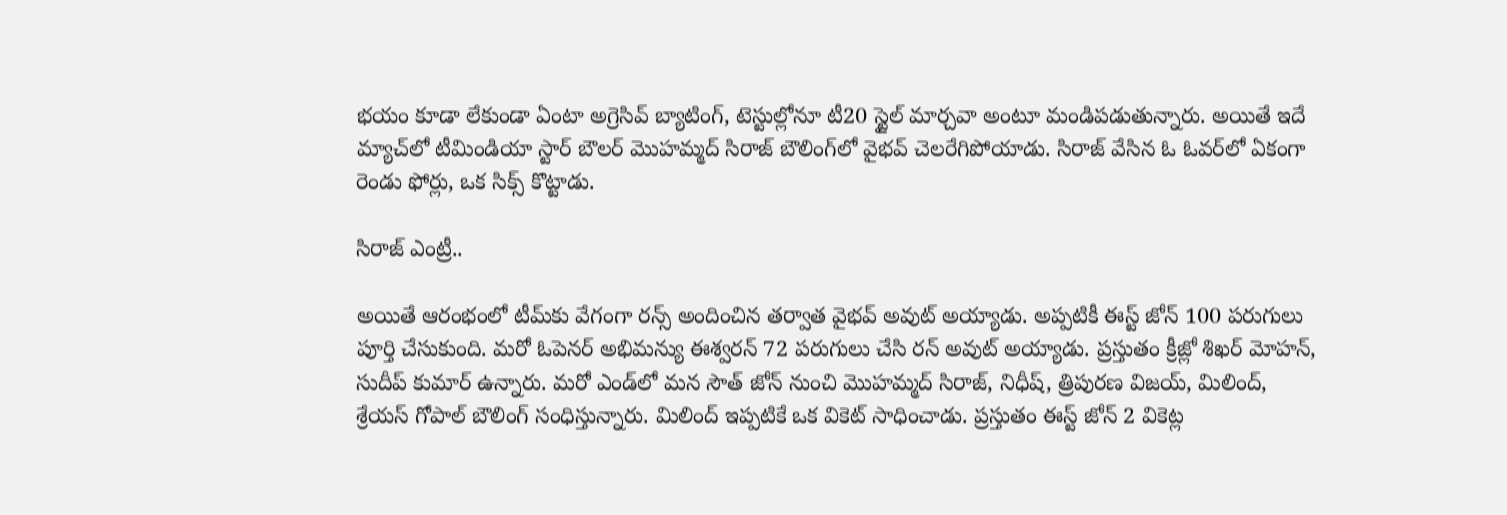భయం కూడా లేకుండా ఏంటా అగ్రెసివ్ బ్యాటింగ్, టెస్టుల్లోనూ టీ20 స్టైల్ మార్చవా అంటూ మండిపడుతున్నారు. అయితే ఇదే మ్యాచ్‌లో టీమిండియా స్టార్ బౌలర్ మొహమ్మద్ సిరాజ్ బౌలింగ్‌లో వైభవ్ చెలరేగిపోయాడు. సిరాజ్ వేసిన ఓ ఓవర్‌లో ఏకంగా రెండు ఫోర్లు, ఒక సిక్స్ కొట్టాడు.

సిరాజ్ ఎంట్రీ..

అయితే ఆరంభంలో‌ టీమ్‌కు వేగంగా రన్స్ అందించిన తర్వాత వైభవ్ అవుట్ అయ్యాడు. అప్పటికీ ఈస్ట్ జోన్ 100 పరుగులు పూర్తి చేసుకుంది. మరో ఓపెనర్ అభిమన్యు ఈశ్వరన్ 72 పరుగులు చేసి రన్ అవుట్ అయ్యాడు. ప్రస్తుతం క్రీజ్లో శిఖర్ మోహన్, సుదీప్ కుమార్ ఉన్నారు. మరో ఎండ్‌లో మన సౌత్ జోన్ నుంచి మొహమ్మద్ సిరాజ్, నిధీష్, త్రిపురణ విజయ్, మిలింద్, శ్రేయస్ గోపాల్ బౌలింగ్ సంధిస్తున్నారు. మిలింద్‌ ఇప్పటికే ఒక వికెట్ సాధించాడు. ప్రస్తుతం ఈస్ట్ జోన్ 2 వికెట్ల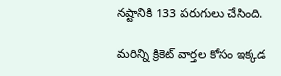నష్టానికి 133 పరుగులు చేసింది.

మరిన్ని క్రికెట్ వార్తల కోసం ఇక్కడ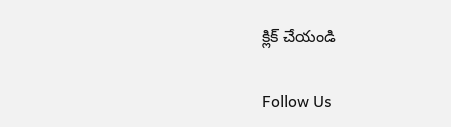క్లిక్ చేయండి

Follow Us